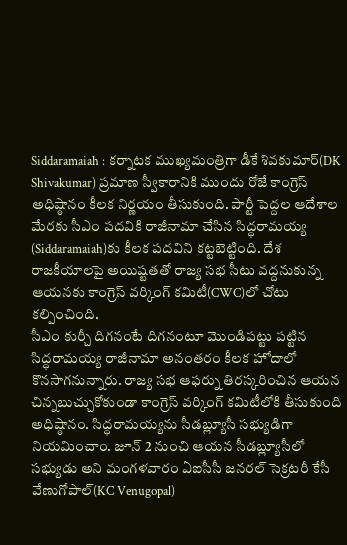Siddaramaiah : కర్నాటక ముఖ్యమంత్రిగా డీకే శివకుమార్(DK Shivakumar) ప్రమాణ స్వీకారానికి ముందు రోజే కాంగ్రెస్ అధిష్ఠానం కీలక నిర్ణయం తీసుకుంది. పార్టీ పెద్దల ఆదేశాల మేరకు సీఎం పదవికి రాజీనామా చేసిన సిద్ధరామయ్య (Siddaramaiah)కు కీలక పదవిని కట్టబెట్టింది. దేశ రాజకీయాలపై అయిష్టతతో రాజ్య సభ సీటు వద్దనుకున్న ఆయనకు కాంగ్రెస్ వర్కింగ్ కమిటీ(CWC)లో చోటు కల్పించింది.
సీఎం కుర్చీ దిగనంటే దిగనంటూ మొండిపట్టు పట్టిన సిద్ధరామయ్య రాజీనామా అనంతరం కీలక హోదాలో కొనసాగనున్నారు. రాజ్య సభ ఆఫర్ను తిరస్కరించిన ఆయన చిన్నబుచ్చుకోకుండా కాంగ్రెస్ వర్కింగ్ కమిటీలోకి తీసుకుంది అధిష్ఠానం. సిద్ధరామయ్యను సీడబ్ల్యూసీ సభ్యుడిగా నియమించాం. జూన్ 2 నుంచి ఆయన సీడబ్ల్యూసీలో సభ్యుడు అని మంగళవారం ఏఐసీసీ జనరల్ సెక్రటరీ కేసీ వేణుగోపాల్(KC Venugopal)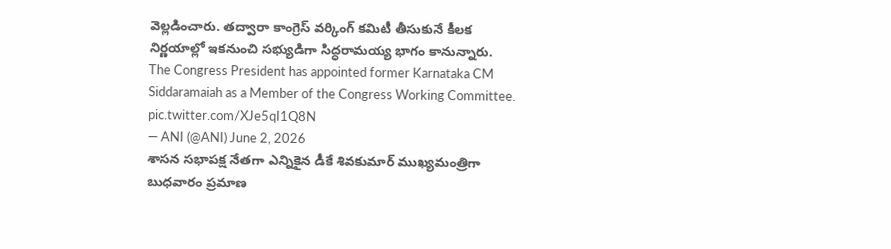వెల్లడించారు. తద్వారా కాంగ్రెస్ వర్కింగ్ కమిటీ తీసుకునే కీలక నిర్ణయాల్లో ఇకనుంచి సభ్యుడిగా సిద్ధరామయ్య భాగం కానున్నారు.
The Congress President has appointed former Karnataka CM Siddaramaiah as a Member of the Congress Working Committee. pic.twitter.com/XJe5qI1Q8N
— ANI (@ANI) June 2, 2026
శాసన సభాపక్ష నేతగా ఎన్నికైన డీకే శివకుమార్ ముఖ్యమంత్రిగా బుధవారం ప్రమాణ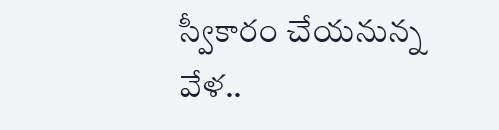స్వీకారం చేయనున్న వేళ..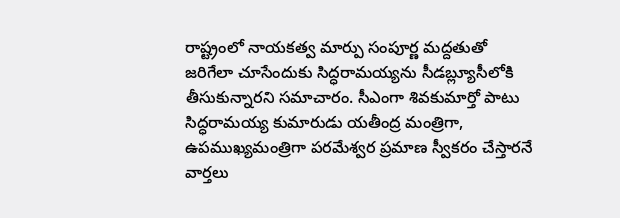రాష్ట్రంలో నాయకత్వ మార్పు సంపూర్ణ మద్దతుతో జరిగేలా చూసేందుకు సిద్ధరామయ్యను సీడబ్ల్యూసీలోకి తీసుకున్నారని సమాచారం. సీఎంగా శివకుమార్తో పాటు సిద్ధరామయ్య కుమారుడు యతీంద్ర మంత్రిగా, ఉపముఖ్యమంత్రిగా పరమేశ్వర ప్రమాణ స్వీకరం చేస్తారనే వార్తలు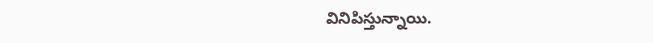వినిపిస్తున్నాయి.